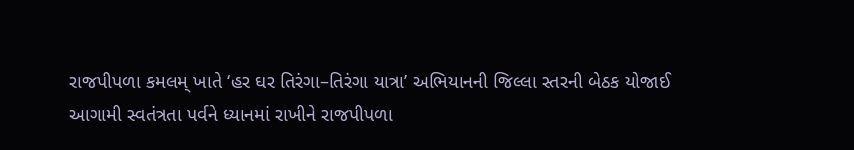રાજપીપળા કમલમ્ ખાતે ‘હર ઘર તિરંગા–તિરંગા યાત્રા’ અભિયાનની જિલ્લા સ્તરની બેઠક યોજાઈ
આગામી સ્વતંત્રતા પર્વને ધ્યાનમાં રાખીને રાજપીપળા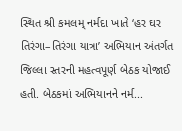સ્થિત શ્રી કમલમ્ નર્મદા ખાતે ‘હર ઘર તિરંગા–તિરંગા યાત્રા’ અભિયાન અંતર્ગત જિલ્લા સ્તરની મહત્વપૂર્ણ બેઠક યોજાઈ હતી. બેઠકમાં અભિયાનને નર્મ...